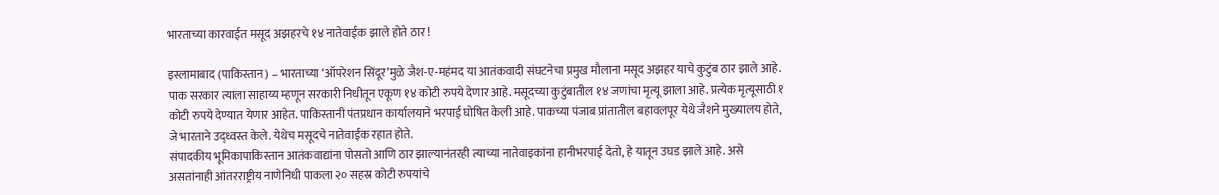भारताच्या कारवाईत मसूद अझहरचे १४ नातेवाईक झाले होते ठार !

इस्लामाबाद (पाकिस्तान) – भारताच्या ‘ऑपरेशन सिंदूर’मुळे जैश-ए-महंमद या आतंकवादी संघटनेचा प्रमुख मौलाना मसूद अझहर याचे कुटुंब ठार झाले आहे. पाक सरकार त्याला साहाय्य म्हणून सरकारी निधीतून एकूण १४ कोटी रुपये देणार आहे. मसूदच्या कुटुंबातील १४ जणांचा मृत्यू झाला आहे. प्रत्येक मृत्यूसाठी १ कोटी रुपये देण्यात येणार आहेत. पाकिस्तानी पंतप्रधान कार्यालयाने भरपाई घोषित केली आहे. पाकच्या पंजाब प्रांतातील बहावलपूर येथे जैशने मुख्यालय होते, जे भारताने उद्ध्वस्त केले. येथेच मसूदचे नातेवाईक रहात होते.
संपादकीय भूमिकापाकिस्तान आतंकवाद्यांना पोसतो आणि ठार झाल्यानंतरही त्याच्या नातेवाइकांना हानीभरपाई देतो, हे यातून उघड झाले आहे. असे असतांनाही आंतरराष्ट्रीय नाणेनिधी पाकला २० सहस्र कोटी रुपयांचे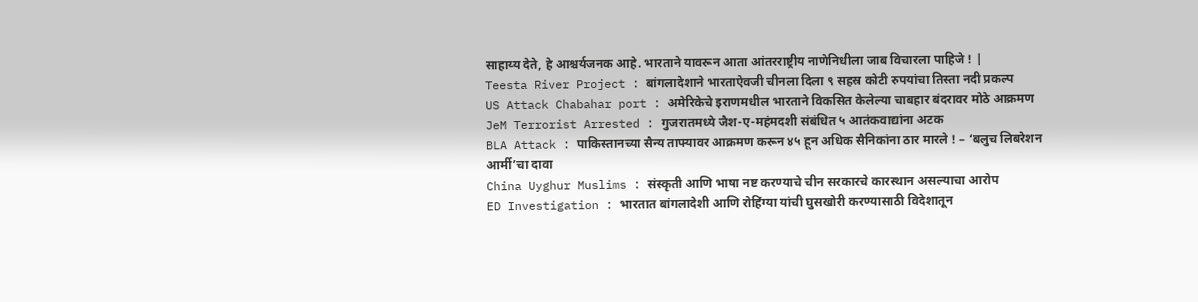साहाय्य देते, हे आश्चर्यजनक आहे. भारताने यावरून आता आंतरराष्ट्रीय नाणेनिधीला जाब विचारला पाहिजे ! |
Teesta River Project : बांगलादेशाने भारताऐवजी चीनला दिला ९ सहस्र कोटी रुपयांचा तिस्ता नदी प्रकल्प
US Attack Chabahar port : अमेरिकेचे इराणमधील भारताने विकसित केलेल्या चाबहार बंदरावर मोठे आक्रमण
JeM Terrorist Arrested : गुजरातमध्ये जैश-ए-महंमदशी संबंधित ५ आतंकवाद्यांना अटक
BLA Attack : पाकिस्तानच्या सैन्य ताफ्यावर आक्रमण करून ४५ हून अधिक सैनिकांना ठार मारले ! – ‘बलुच लिबरेशन आर्मी’चा दावा
China Uyghur Muslims : संस्कृती आणि भाषा नष्ट करण्याचे चीन सरकारचे कारस्थान असल्याचा आरोप
ED Investigation : भारतात बांगलादेशी आणि रोहिंग्या यांची घुसखोरी करण्यासाठी विदेशातून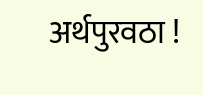अर्थपुरवठा !